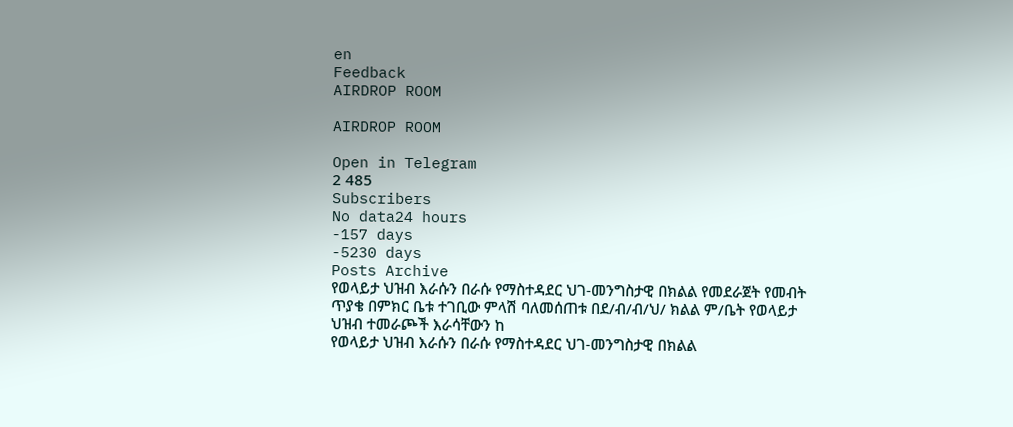en
Feedback
AIRDROP ROOM

AIRDROP ROOM

Open in Telegram
2 485
Subscribers
No data24 hours
-157 days
-5230 days
Posts Archive
የወላይታ ህዝብ እራሱን በራሱ የማስተዳደር ህገ-መንግስታዊ በክልል የመደራጀት የመብት ጥያቄ በምክር ቤቱ ተገቢው ምላሽ ባለመሰጠቱ በደ/ብ/ብ/ህ/ ክልል ም/ቤት የወላይታ ህዝብ ተመራጮች እራሳቸውን ከ
የወላይታ ህዝብ እራሱን በራሱ የማስተዳደር ህገ-መንግስታዊ በክልል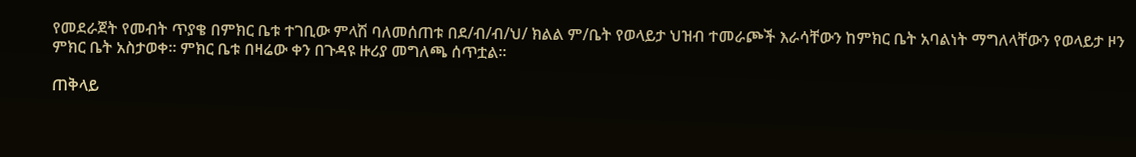የመደራጀት የመብት ጥያቄ በምክር ቤቱ ተገቢው ምላሽ ባለመሰጠቱ በደ/ብ/ብ/ህ/ ክልል ም/ቤት የወላይታ ህዝብ ተመራጮች እራሳቸውን ከምክር ቤት አባልነት ማግለላቸውን የወላይታ ዞን ምክር ቤት አስታወቀ፡፡ ምክር ቤቱ በዛሬው ቀን በጉዳዩ ዙሪያ መግለጫ ሰጥቷል፡፡

ጠቅላይ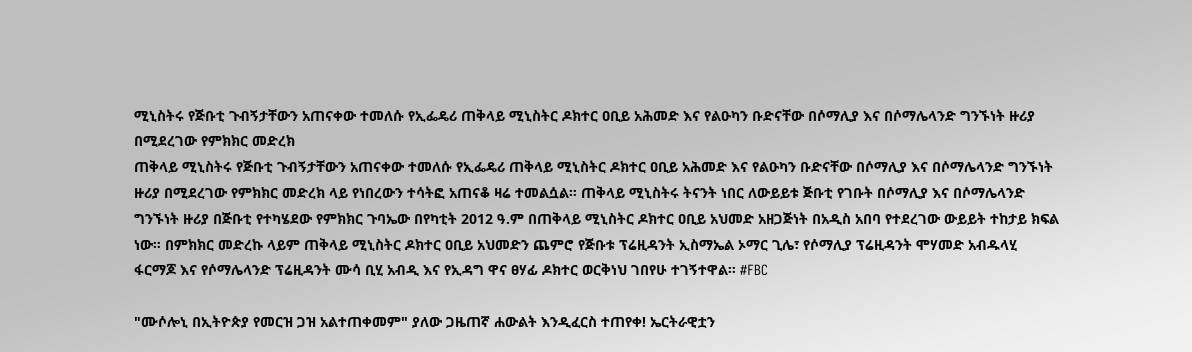ሚኒስትሩ የጅቡቲ ጉብኝታቸውን አጠናቀው ተመለሱ የኢፌዴሪ ጠቅላይ ሚኒስትር ዶክተር ዐቢይ አሕመድ እና የልዑካን ቡድናቸው በሶማሊያ እና በሶማሌላንድ ግንኙነት ዙሪያ በሚደረገው የምክክር መድረክ
ጠቅላይ ሚኒስትሩ የጅቡቲ ጉብኝታቸውን አጠናቀው ተመለሱ የኢፌዴሪ ጠቅላይ ሚኒስትር ዶክተር ዐቢይ አሕመድ እና የልዑካን ቡድናቸው በሶማሊያ እና በሶማሌላንድ ግንኙነት ዙሪያ በሚደረገው የምክክር መድረክ ላይ የነበረውን ተሳትፎ አጠናቆ ዛሬ ተመልሷል። ጠቅላይ ሚኒስትሩ ትናንት ነበር ለውይይቱ ጅቡቲ የገቡት በሶማሊያ እና በሶማሌላንድ ግንኙነት ዙሪያ በጅቡቲ የተካሄደው የምክክር ጉባኤው በየካቲት 2012 ዓ.ም በጠቅላይ ሚኒስትር ዶክተር ዐቢይ አህመድ አዘጋጅነት በአዲስ አበባ የተደረገው ውይይት ተከታይ ክፍል ነው። በምክክር መድረኩ ላይም ጠቅላይ ሚኒስትር ዶክተር ዐቢይ አህመድን ጨምሮ የጅቡቱ ፕሬዚዳንት ኢስማኤል ኦማር ጊሌ፣ የሶማሊያ ፕሬዚዳንት ሞሃመድ አብዱላሂ ፋርማጆ እና የሶማሌላንድ ፕሬዚዳንት ሙሳ ቢሂ አብዲ እና የኢዳግ ዋና ፀሃፊ ዶክተር ወርቅነህ ገበየሁ ተገኝተዋል። #FBC

"ሙሶሎኒ በኢትዮጵያ የመርዝ ጋዝ አልተጠቀመም" ያለው ጋዜጠኛ ሐውልት እንዲፈርስ ተጠየቀ! ኤርትራዊቷን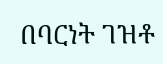በባርነት ገዝቶ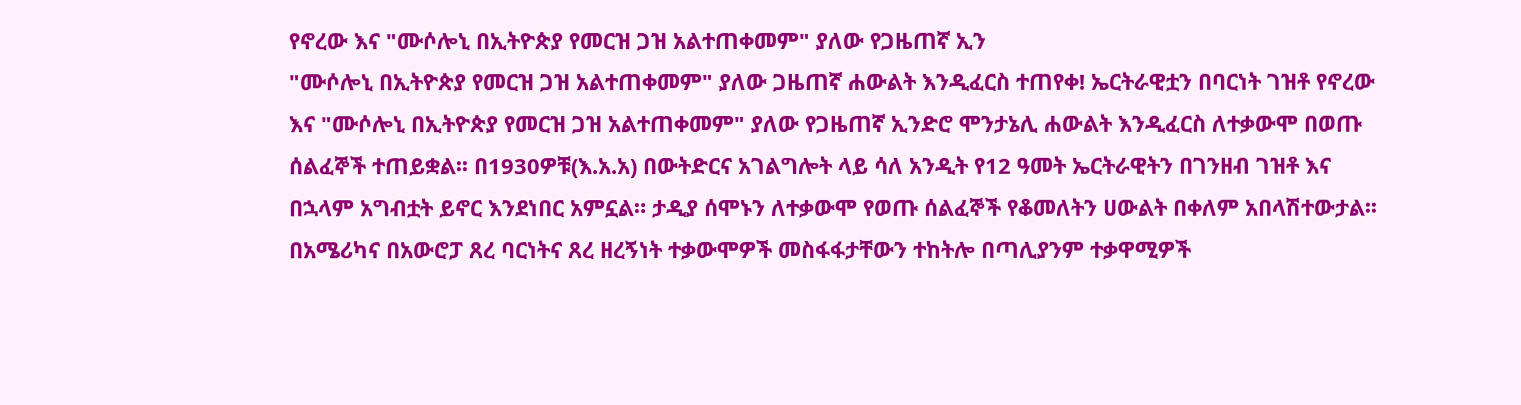የኖረው እና "ሙሶሎኒ በኢትዮጵያ የመርዝ ጋዝ አልተጠቀመም" ያለው የጋዜጠኛ ኢን
"ሙሶሎኒ በኢትዮጵያ የመርዝ ጋዝ አልተጠቀመም" ያለው ጋዜጠኛ ሐውልት እንዲፈርስ ተጠየቀ! ኤርትራዊቷን በባርነት ገዝቶ የኖረው እና "ሙሶሎኒ በኢትዮጵያ የመርዝ ጋዝ አልተጠቀመም" ያለው የጋዜጠኛ ኢንድሮ ሞንታኔሊ ሐውልት እንዲፈርስ ለተቃውሞ በወጡ ሰልፈኞች ተጠይቋል፡፡ በ1930ዎቹ(እ.አ.አ) በውትድርና አገልግሎት ላይ ሳለ አንዲት የ12 ዓመት ኤርትራዊትን በገንዘብ ገዝቶ እና በኋላም አግብቷት ይኖር እንደነበር አምኗል። ታዲያ ሰሞኑን ለተቃውሞ የወጡ ሰልፈኞች የቆመለትን ሀውልት በቀለም አበላሽተውታል፡፡ በአሜሪካና በአውሮፓ ጸረ ባርነትና ጸረ ዘረኝነት ተቃውሞዎች መስፋፋታቸውን ተከትሎ በጣሊያንም ተቃዋሚዎች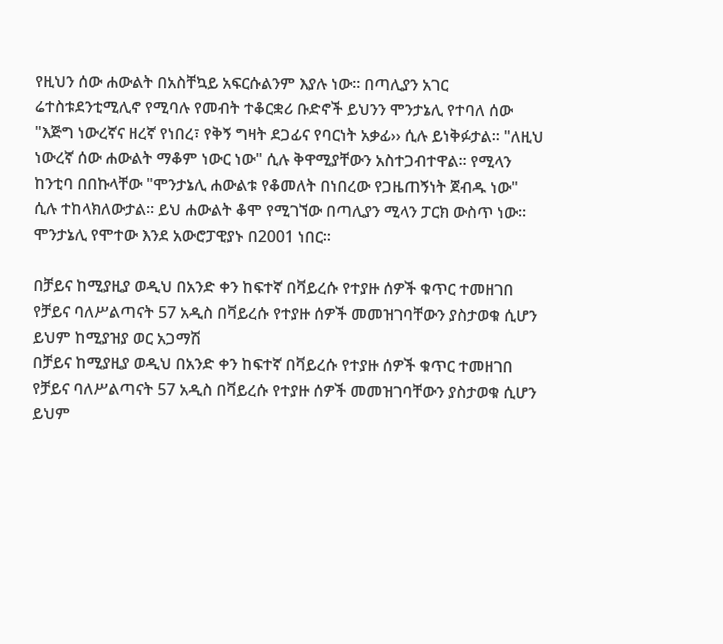የዚህን ሰው ሐውልት በአስቸኳይ አፍርሱልንም እያሉ ነው። በጣሊያን አገር ሬተስቱደንቲሚሊኖ የሚባሉ የመብት ተቆርቋሪ ቡድኖች ይህንን ሞንታኔሊ የተባለ ሰው "እጅግ ነውረኛና ዘረኛ የነበረ፣ የቅኝ ግዛት ደጋፊና የባርነት አቃፊ›› ሲሉ ይነቅፉታል። "ለዚህ ነውረኛ ሰው ሐውልት ማቆም ነውር ነው" ሲሉ ቅዋሚያቸውን አስተጋብተዋል። የሚላን ከንቲባ በበኩላቸው "ሞንታኔሊ ሐውልቱ የቆመለት በነበረው የጋዜጠኝነት ጀብዱ ነው" ሲሉ ተከላክለውታል። ይህ ሐውልት ቆሞ የሚገኘው በጣሊያን ሚላን ፓርክ ውስጥ ነው። ሞንታኔሊ የሞተው እንደ አውሮፓዊያኑ በ2001 ነበር።

በቻይና ከሚያዚያ ወዲህ በአንድ ቀን ከፍተኛ በቫይረሱ የተያዙ ሰዎች ቁጥር ተመዘገበ የቻይና ባለሥልጣናት 57 አዲስ በቫይረሱ የተያዙ ሰዎች መመዝገባቸውን ያስታወቁ ሲሆን ይህም ከሚያዝያ ወር አጋማሽ
በቻይና ከሚያዚያ ወዲህ በአንድ ቀን ከፍተኛ በቫይረሱ የተያዙ ሰዎች ቁጥር ተመዘገበ የቻይና ባለሥልጣናት 57 አዲስ በቫይረሱ የተያዙ ሰዎች መመዝገባቸውን ያስታወቁ ሲሆን ይህም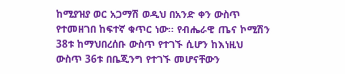ከሚያዝያ ወር አጋማሽ ወዲህ በአንድ ቀን ውስጥ የተመዘገበ ከፍተኛ ቁጥር ነው፡፡ የብሔራዊ ጤና ኮሚሽን 38ቱ ከማህበረሰቡ ውስጥ የተገኙ ሲሆን ከእነዚህ ውስጥ 36ቱ በቤጂንግ የተገኙ መሆናቸውን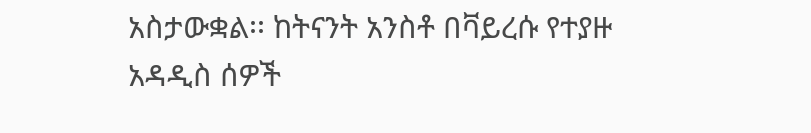አስታውቋል፡፡ ከትናንት አንስቶ በቫይረሱ የተያዙ አዳዲስ ሰዎች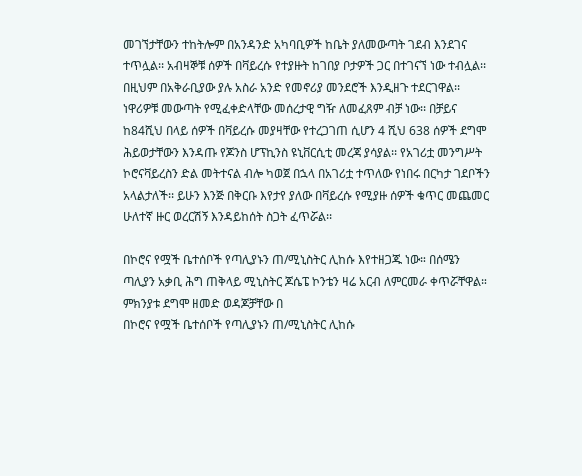መገኘታቸውን ተከትሎም በአንዳንድ አካባቢዎች ከቤት ያለመውጣት ገደብ እንደገና ተጥሏል፡፡ አብዛኞቹ ሰዎች በቫይረሱ የተያዙት ከገበያ ቦታዎች ጋር በተገናኘ ነው ተብሏል፡፡ በዚህም በአቅራቢያው ያሉ አስራ አንድ የመኖሪያ መንደሮች እንዲዘጉ ተደርገዋል፡፡ ነዋሪዎቹ መውጣት የሚፈቀድላቸው መሰረታዊ ግዥ ለመፈጸም ብቻ ነው፡፡ በቻይና ከ84ሺህ በላይ ሰዎች በቫይረሱ መያዛቸው የተረጋገጠ ሲሆን 4 ሺህ 638 ሰዎች ደግሞ ሕይወታቸውን እንዳጡ የጆንስ ሆፕኪንስ ዩኒቨርሲቲ መረጃ ያሳያል፡፡ የአገሪቷ መንግሥት ኮሮናቫይረስን ድል መትተናል ብሎ ካወጀ በኋላ በአገሪቷ ተጥለው የነበሩ በርካታ ገደቦችን አላልታለች፡፡ ይሁን እንጅ በቅርቡ እየታየ ያለው በቫይረሱ የሚያዙ ሰዎች ቁጥር መጨመር ሁለተኛ ዙር ወረርሽኝ እንዳይከሰት ስጋት ፈጥሯል፡፡

በኮሮና የሟች ቤተሰቦች የጣሊያኑን ጠ/ሚኒስትር ሊከሱ እየተዘጋጁ ነው። በሰሜን ጣሊያን አቃቢ ሕግ ጠቅላይ ሚኒስትር ጆሴፔ ኮንቴን ዛሬ አርብ ለምርመራ ቀጥሯቸዋል። ምክንያቱ ደግሞ ዘመድ ወዳጆቻቸው በ
በኮሮና የሟች ቤተሰቦች የጣሊያኑን ጠ/ሚኒስትር ሊከሱ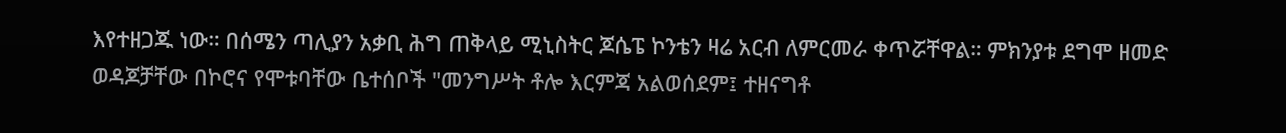እየተዘጋጁ ነው። በሰሜን ጣሊያን አቃቢ ሕግ ጠቅላይ ሚኒስትር ጆሴፔ ኮንቴን ዛሬ አርብ ለምርመራ ቀጥሯቸዋል። ምክንያቱ ደግሞ ዘመድ ወዳጆቻቸው በኮሮና የሞቱባቸው ቤተሰቦች "መንግሥት ቶሎ እርምጃ አልወሰደም፤ ተዘናግቶ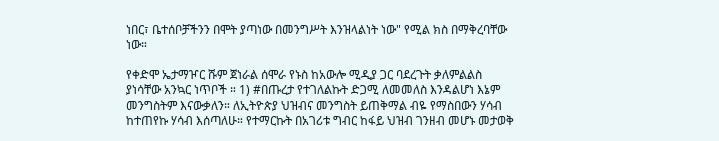ነበር፣ ቤተሰቦቻችንን በሞት ያጣነው በመንግሥት እንዝላልነት ነው" የሚል ክስ በማቅረባቸው ነው።

የቀድሞ ኤታማዦር ሹም ጀነራል ሰሞራ የኑስ ከአውሎ ሚዲያ ጋር ባደረጉት ቃለምልልስ ያነሳቸው አንኳር ነጥቦች ። 1) #በጡረታ የተገለልኩት ድጋሚ ለመመለስ እንዳልሆነ እኔም መንግስትም እናውቃለን። ለኢትዮጵያ ህዝብና መንግስት ይጠቅማል ብዬ የማስበውን ሃሳብ ከተጠየኩ ሃሳብ እሰጣለሁ። የተማርኩት በአገሪቱ ግብር ከፋይ ህዝብ ገንዘብ መሆኑ መታወቅ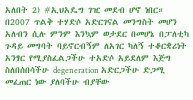አለበት 2) #ኢህአዴግ ገዢ መደብ ሆኖ ነበር። በ2007 ጥልቅ ተሃድሶ አድርገናል መንግስት መሆን አለብን ሲሉ ምንም እንኳም ወታደር በመሆኔ በፓለቲካ ጉዳይ መግባት ባይኖርብኝም ለአገር ካለኝ ተቆርቋሪነት አንፃር የሚያስፈልጋችሁ ተአድሶ አይደለም እጅግ ስለበሰበሳችሁ degeneration አድርጋችሁ ድጋሚ መፈጠር ነው ያለባችሁ ብያቸው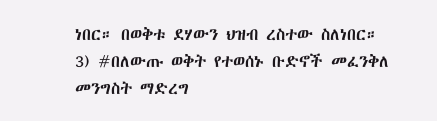ነበር። በወቅቱ ደሃውን ህዝብ ረስተው ስለነበር። 3) #በለውጡ ወቅት የተወሰኑ ቡድኖች መፈንቅለ መንግስት ማድረግ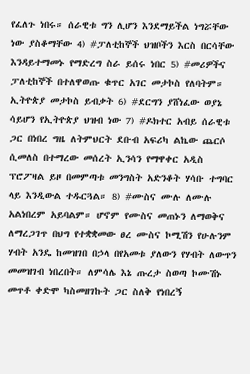የፈለጉ ነበሩ። ሰራዊቱ ግን ሊሆን እንደማይችል ነግሯቸው ነው ያስቆማቸው 4) #ፓለቲከኞች ህዝቦችን እርስ በርሳቸው እንዳይተማመኑ የማድረግ ስራ ይሰሩ ነበር 5) #መሪዎችና ፓለቲከኞች በተለዋወጡ ቁጥር አገር መታኮስ የለባትም። ኢትዮጵያ መታኮስ ይብቃት 6) #ደርግን ያሸነፈው ወያኔ ሳይሆን የኢትዮጵያ ህዝብ ነው 7) #ዶክተር አብይ ሰራዊቱ ጋር በነበረ ግዜ ለትምህርት ደቡብ አፍሪካ ልኬው ጨርሶ ሲመለስ በተማረው መሰረት ኢንሳን የማዋቀር አዲስ ፕሮፖዛል ይዞ በመምጣቱ መንግስት አድንቆት ሃሳቡ ተግባር ላይ እንዲውል ተዱርጓል። 8) #ሙስና ሙሉ ለሙሉ አልነበረም አይባልም። ሆኖም የሙስና መጠኑን ለማወቅና ለማረጋገጥ በህግ የተቋቋመው ፀረ ሙስና ኮሚሽን የሁሉንም ሃብት አንዴ ከመዝገበ በኃላ በየአመቱ ያለውን የሃብት ለውጥን መመዝገብ ነበረበት። ለምሳሌ እኔ ጡረታ ስወጣ ኮሙሽኑ መጥቶ ቀድሞ ካስመዘገኩት ጋር ስለቅ የነበረኝ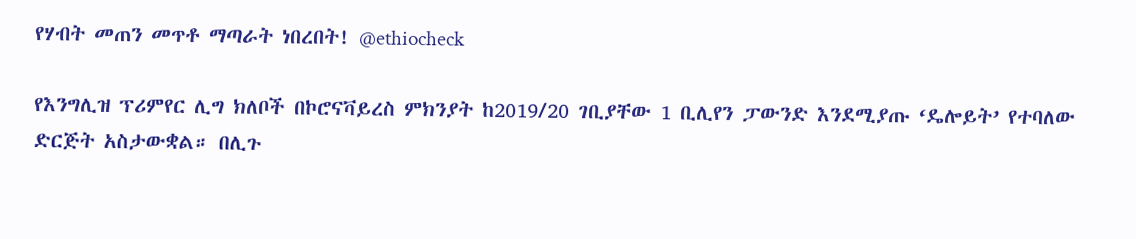የሃብት መጠን መጥቶ ማጣራት ነበረበት! @ethiocheck

የእንግሊዝ ፕሪምየር ሊግ ክለቦች በኮሮናቫይረስ ምክንያት ከ2019/20 ገቢያቸው 1 ቢሊየን ፓውንድ እንደሚያጡ ‘ዴሎይት’ የተባለው ድርጅት አስታውቋል። በሊጉ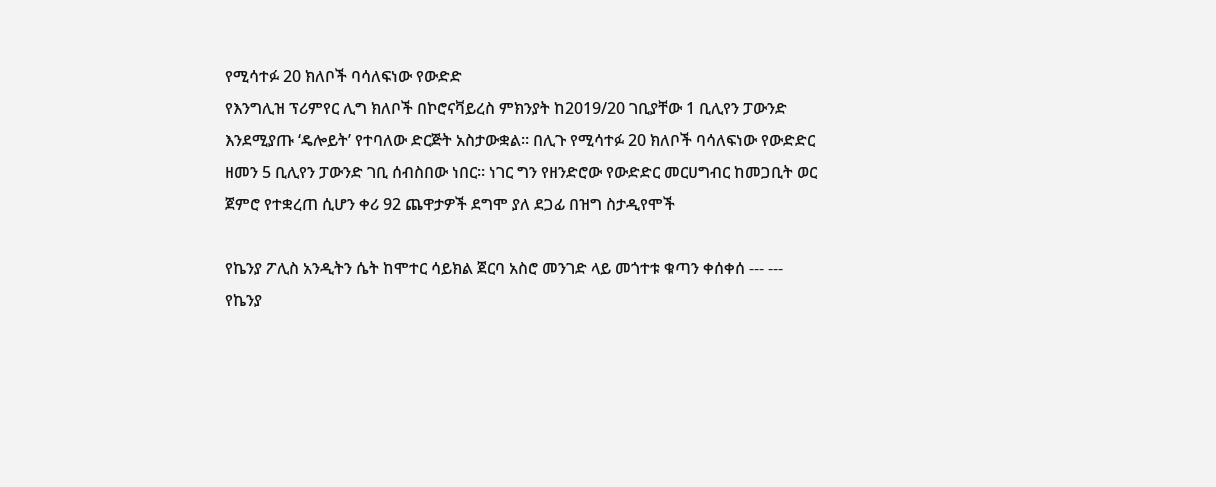የሚሳተፉ 20 ክለቦች ባሳለፍነው የውድድ
የእንግሊዝ ፕሪምየር ሊግ ክለቦች በኮሮናቫይረስ ምክንያት ከ2019/20 ገቢያቸው 1 ቢሊየን ፓውንድ እንደሚያጡ ‘ዴሎይት’ የተባለው ድርጅት አስታውቋል። በሊጉ የሚሳተፉ 20 ክለቦች ባሳለፍነው የውድድር ዘመን 5 ቢሊየን ፓውንድ ገቢ ሰብስበው ነበር። ነገር ግን የዘንድሮው የውድድር መርሀግብር ከመጋቢት ወር ጀምሮ የተቋረጠ ሲሆን ቀሪ 92 ጨዋታዎች ደግሞ ያለ ደጋፊ በዝግ ስታዲየሞች

የኬንያ ፖሊስ አንዲትን ሴት ከሞተር ሳይክል ጀርባ አስሮ መንገድ ላይ መጎተቱ ቁጣን ቀሰቀሰ --- ---
የኬንያ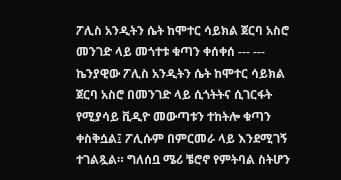ፖሊስ አንዲትን ሴት ከሞተር ሳይክል ጀርባ አስሮ መንገድ ላይ መጎተቱ ቁጣን ቀሰቀሰ --- --- ኬንያዊው ፖሊስ አንዲትን ሴት ከሞተር ሳይክል ጀርባ አስሮ በመንገድ ላይ ሲጎትትና ሲገርፋት የሚያሳይ ቪዲዮ መውጣቱን ተከትሎ ቁጣን ቀስቅሷል፤ ፖሊሱም በምርመራ ላይ እንደሚገኝ ተገልጿል። ግለሰቧ ሜሪ ቼሮኖ የምትባል ስትሆን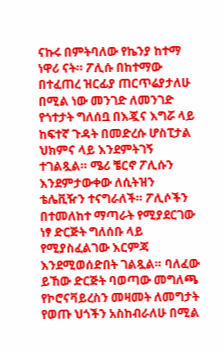ናኩሩ በምትባለው የኬንያ ከተማ ነዋሪ ናት። ፖሊሱ በከተማው በተፈጠረ ዝርፊያ ጠርጥሬያታለሁ በሚል ነው መንገድ ለመንገድ የጎተታት ግለሰቧ በእጇና እግሯ ላይ ከፍተኛ ጉዳት በመድረሱ ሆስፒታል ህክምና ላይ እንደምትገኝ ተገልጿል። ሜሪ ቼርኖ ፖሊሱን እንደምታውቀው ለሲትዝን ቴሌቪዥን ተናግራለች። ፖሊሶችን በተመለከተ ማጣራት የሚያደርገው ነፃ ድርጅት ግለሰቡ ላይ የሚያስፈልገው እርምጃ እንደሚወሰድበት ገልጿል። ባለፈው ይኸው ድርጅት ባወጣው መግለጫ የኮሮናቫይረስን መዛመት ለመግታት የወጡ ህጎችን አስከብራለሁ በሚል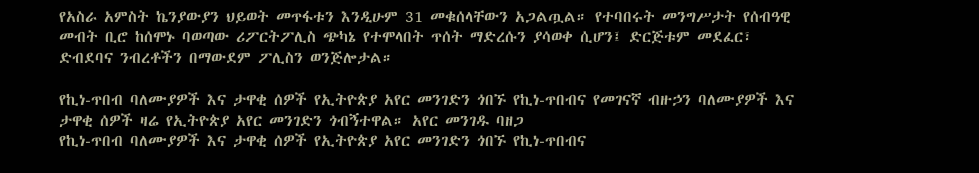የአስራ አምስት ኬንያውያን ህይወት መጥፋቱን እንዲሁም 31 መቁሰላቸውን አጋልጧል። የተባበሩት መንግሥታት የሰብዓዊ መብት ቢሮ ከሰሞኑ ባወጣው ሪፖርትፖሊስ ጭካኔ የተሞላበት ጥሰት ማድረሱን ያሳወቀ ሲሆን፤ ድርጅቱም መደፈር፣ ድብደባና ንብረቶችን በማውደም ፖሊስን ወንጅሎታል።

የኪነ-ጥበብ ባለሙያዎች እና ታዋቂ ሰዎች የኢትዮጵያ አየር መንገድን ጎበኙ የኪነ-ጥበብና የመገናኛ ብዙኃን ባለሙያዎች እና ታዋቂ ሰዎች ዛሬ የኢትዮጵያ አየር መንገድን ጎብኝተዋል። አየር መንገዱ ባዘጋ
የኪነ-ጥበብ ባለሙያዎች እና ታዋቂ ሰዎች የኢትዮጵያ አየር መንገድን ጎበኙ የኪነ-ጥበብና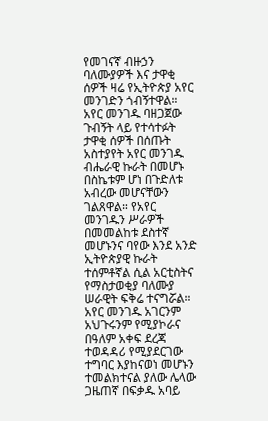የመገናኛ ብዙኃን ባለሙያዎች እና ታዋቂ ሰዎች ዛሬ የኢትዮጵያ አየር መንገድን ጎብኝተዋል። አየር መንገዱ ባዘጋጀው ጉብኝት ላይ የተሳተፉት ታዋቂ ሰዎች በሰጡት አስተያየት አየር መንገዱ ብሔራዊ ኩራት በመሆኑ በስኬቱም ሆነ በጉድለቱ አብረው መሆናቸውን ገልጸዋል። የአየር መንገዱን ሥራዎች በመመልከቱ ደስተኛ መሆኑንና ባየው እንደ አንድ ኢትዮጵያዊ ኩራት ተሰምቶኛል ሲል አርቲስትና የማስታወቂያ ባለሙያ ሠራዊት ፍቅሬ ተናግሯል። አየር መንገዱ አገርንም አህጉሩንም የሚያኮራና በዓለም አቀፍ ደረጃ ተወዳዳሪ የሚያደርገው ተግባር እያከናወነ መሆኑን ተመልክተናል ያለው ሌላው ጋዜጠኛ በፍቃዱ አባይ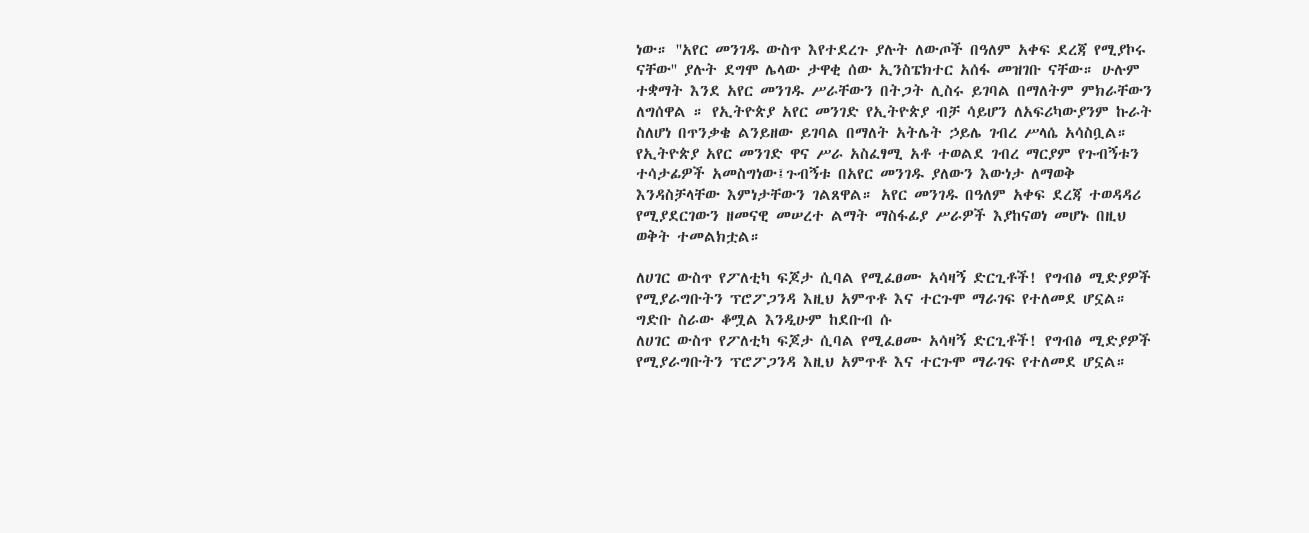ነው። ''አየር መንገዱ ውስጥ እየተደረጉ ያሉት ለውጦች በዓለም አቀፍ ደረጃ የሚያኮሩ ናቸው'' ያሉት ደግሞ ሌላው ታዋቂ ሰው ኢንስፔክተር አሰፋ መዝገቡ ናቸው። ሁሉም ተቋማት እንደ አየር መንገዱ ሥራቸውን በትጋት ሊስሩ ይገባል በማለትም ምክራቸውን ለግሰዋል ። የኢትዮጵያ አየር መንገድ የኢትዮጵያ ብቻ ሳይሆን ለአፍሪካውያንም ኩራት ስለሆነ በጥንቃቄ ልንይዘው ይገባል በማለት አትሌት ኃይሌ ገብረ ሥላሴ አሳስቧል። የኢትዮጵያ አየር መንገድ ዋና ሥራ አስፈፃሚ አቶ ተወልደ ገብረ ማርያም የጉብኝቱን ተሳታፊዎች አመስግነው፤ጉብኝቱ በአየር መንገዱ ያለውን እውነታ ለማወቅ እንዳስቻላቸው እምነታቸውን ገልጸዋል። አየር መንገዱ በዓለም አቀፍ ደረጃ ተወዳዳሪ የሚያደርገውን ዘመናዊ መሠረተ ልማት ማስፋፊያ ሥራዎች እያከናወነ መሆኑ በዚህ ወቅት ተመልክቷል።

ለሀገር ውስጥ የፖለቲካ ፍጆታ ሲባል የሚፈፀሙ አሳዛኝ ድርጊቶች! የግብፅ ሚድያዎች የሚያራግቡትን ፕሮፖጋንዳ እዚህ አምጥቶ እና ተርጉሞ ማራገፍ የተለመደ ሆኗል። ግድቡ ስራው ቆሟል እንዲሁም ከደቡብ ሱ
ለሀገር ውስጥ የፖለቲካ ፍጆታ ሲባል የሚፈፀሙ አሳዛኝ ድርጊቶች! የግብፅ ሚድያዎች የሚያራግቡትን ፕሮፖጋንዳ እዚህ አምጥቶ እና ተርጉሞ ማራገፍ የተለመደ ሆኗል።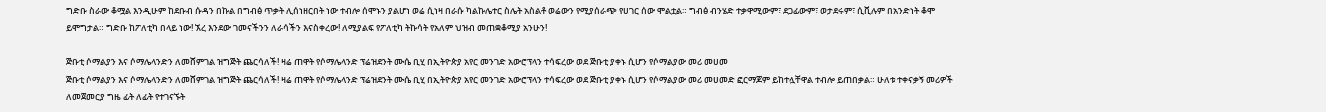ግድቡ ስራው ቆሟል እንዲሁም ከደቡብ ሱዳን በኩል በግብፅ ጥቃት ሊሰነዘርበት ነው ተብሎ ሰሞኑን ያልሆነ ወሬ ሲነዛ በራሱ ካልኩሌተር ስሌት አስልቶ ወሬውን የሚያሰራጭ የሀገር ሰው ሞልቷል። ግብፅ ብንሄድ ተቃዋሚውም፣ ደጋፊውም፣ ወታደሩም፣ ሲቪሉም በአንድነት ቆሞ ይሞግታል። ግድቡ ከፖለቲካ በላይ ነው! ኧረ እንደው ገመናችንን ለራሳችን እናስቀረው! ለሚያልፍ የፖለቲካ ትኩሳት የአለም ህዝብ መጠቋቆሚያ አንሁን!

ጅቡቲ ሶማልያን እና ሶማሌላንድን ለመሸምገል ዝግጅት ጨርሳለች! ዛሬ ጠዋት የሶማሌላንድ ፕሬዝደንት ሙሴ ቢሂ በኢትዮጵያ አየር መንገድ አውሮፕላን ተሳፍረው ወደ ጅቡቲ ያቀኑ ሲሆን የሶማልያው መሪ መሀመ
ጅቡቲ ሶማልያን እና ሶማሌላንድን ለመሸምገል ዝግጅት ጨርሳለች! ዛሬ ጠዋት የሶማሌላንድ ፕሬዝደንት ሙሴ ቢሂ በኢትዮጵያ አየር መንገድ አውሮፕላን ተሳፍረው ወደ ጅቡቲ ያቀኑ ሲሆን የሶማልያው መሪ መሀመድ ፎርማጆም ይከተሏቸዋል ተብሎ ይጠበቃል። ሁለቱ ተቀናቃኝ መሪዎች ለመጀመርያ ግዜ ፊት ለፊት የተገናኙት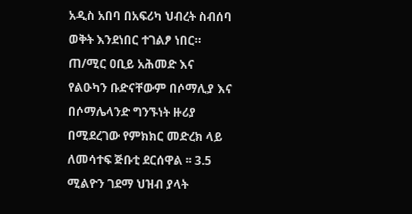አዲስ አበባ በአፍሪካ ህብረት ስብሰባ ወቅት እንደነበር ተገልፆ ነበር። ጠ/ሚር ዐቢይ አሕመድ እና የልዑካን ቡድናቸውም በሶማሊያ እና በሶማሌላንድ ግንኙነት ዙሪያ በሚደረገው የምክክር መድረክ ላይ ለመሳተፍ ጅቡቲ ደርሰዋል ፡፡ 3.5 ሚልዮን ገደማ ህዝብ ያላት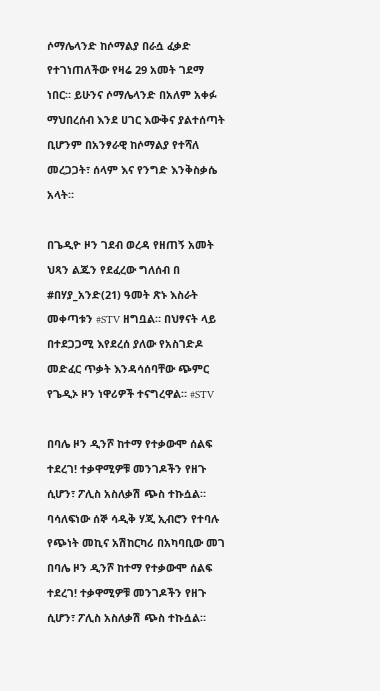ሶማሌላንድ ከሶማልያ በራሷ ፈቃድ የተገነጠለችው የዛሬ 29 አመት ገደማ ነበር። ይሁንና ሶማሌላንድ በአለም አቀፉ ማህበረሰብ እንደ ሀገር እውቅና ያልተሰጣት ቢሆንም በአንፃራዊ ከሶማልያ የተሻለ መረጋጋት፣ ሰላም እና የንግድ እንቅስቃሴ አላት።

በጌዲዮ ዞን ገደብ ወረዳ የዘጠኝ አመት ህጻን ልጁን የደፈረው ግለሰብ በ #በሃያ_አንድ(21) ዓመት ጽኑ እስራት መቀጣቱን #STV ዘግቧል። በህፃናት ላይ በተደጋጋሚ እየደረሰ ያለው የአስገድዶ መድፈር ጥቃት እንዳሳሰባቸው ጭምር የጌዲኦ ዞን ነዋሪዎች ተናግረዋል። #STV

በባሌ ዞን ዲንሾ ከተማ የተቃውሞ ሰልፍ ተደረገ! ተቃዋሚዎቹ መንገዶችን የዘጉ ሲሆን፣ ፖሊስ አስለቃሽ ጭስ ተኩሷል። ባሳለፍነው ሰኞ ሳዲቅ ሃጂ ኢብሮን የተባሉ የጭነት መኪና አሽከርካሪ በአካባቢው መገ
በባሌ ዞን ዲንሾ ከተማ የተቃውሞ ሰልፍ ተደረገ! ተቃዋሚዎቹ መንገዶችን የዘጉ ሲሆን፣ ፖሊስ አስለቃሽ ጭስ ተኩሷል።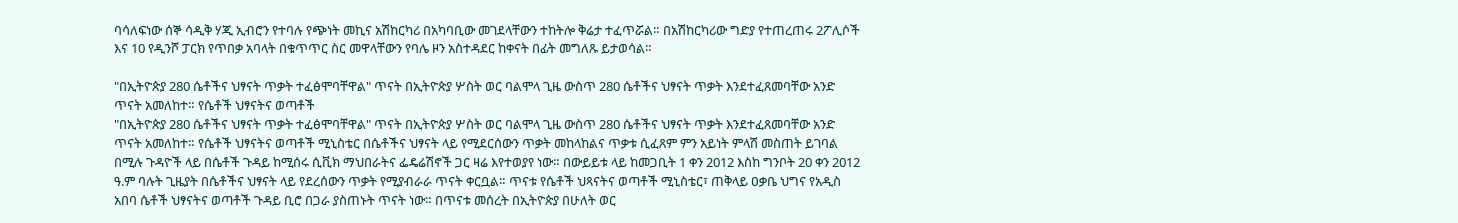ባሳለፍነው ሰኞ ሳዲቅ ሃጂ ኢብሮን የተባሉ የጭነት መኪና አሽከርካሪ በአካባቢው መገደላቸውን ተከትሎ ቅሬታ ተፈጥሯል። በአሽከርካሪው ግድያ የተጠረጠሩ 2ፖሊሶች እና 10 የዲንሾ ፓርክ የጥበቃ አባላት በቁጥጥር ስር መዋላቸውን የባሌ ዞን አስተዳደር ከቀናት በፊት መግለጹ ይታወሳል።

"በኢትዮጵያ 280 ሴቶችና ህፃናት ጥቃት ተፈፅሞባቸዋል" ጥናት በኢትዮጵያ ሦስት ወር ባልሞላ ጊዜ ውስጥ 280 ሴቶችና ህፃናት ጥቃት እንደተፈጸመባቸው አንድ ጥናት አመለከተ። የሴቶች ህፃናትና ወጣቶች
"በኢትዮጵያ 280 ሴቶችና ህፃናት ጥቃት ተፈፅሞባቸዋል" ጥናት በኢትዮጵያ ሦስት ወር ባልሞላ ጊዜ ውስጥ 280 ሴቶችና ህፃናት ጥቃት እንደተፈጸመባቸው አንድ ጥናት አመለከተ። የሴቶች ህፃናትና ወጣቶች ሚኒስቴር በሴቶችና ህፃናት ላይ የሚደርሰውን ጥቃት መከላከልና ጥቃቱ ሲፈጸም ምን አይነት ምላሽ መስጠት ይገባል በሚሉ ጉዳዮች ላይ በሴቶች ጉዳይ ከሚሰሩ ሲቪክ ማህበራትና ፌዴሬሽኖች ጋር ዛሬ እየተወያየ ነው። በውይይቱ ላይ ከመጋቢት 1 ቀን 2012 እስከ ግንቦት 20 ቀን 2012 ዓ.ም ባሉት ጊዜያት በሴቶችና ህፃናት ላይ የደረሰውን ጥቃት የሚያብራራ ጥናት ቀርቧል። ጥናቱ የሴቶች ህጻናትና ወጣቶች ሚኒስቴር፣ ጠቅላይ ዐቃቤ ህግና የአዲስ አበባ ሴቶች ህፃናትና ወጣቶች ጉዳይ ቢሮ በጋራ ያስጠኑት ጥናት ነው። በጥናቱ መሰረት በኢትዮጵያ በሁለት ወር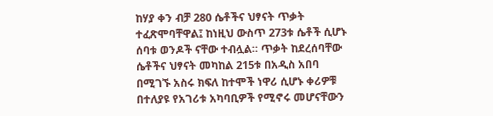ከሃያ ቀን ብቻ 280 ሴቶችና ህፃናት ጥቃት ተፈጽሞባቸዋል፤ ከነዚህ ውስጥ 273ቱ ሴቶች ሲሆኑ ሰባቱ ወንዶች ናቸው ተብሏል። ጥቃት ከደረሰባቸው ሴቶችና ህፃናት መካከል 215ቱ በአዲስ አበባ በሚገኙ አስሩ ክፍለ ከተሞች ነዋሪ ሲሆኑ ቀሪዎቹ በተለያዩ የአገሪቱ አካባቢዎች የሚኖሩ መሆናቸውን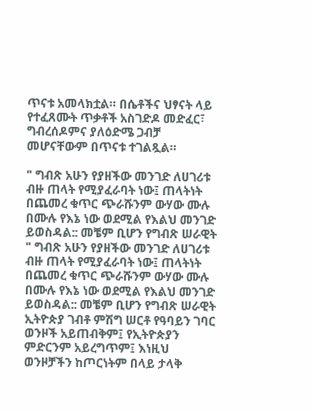ጥናቱ አመላክቷል። በሴቶችና ህፃናት ላይ የተፈጸሙት ጥቃቶች አስገድዶ መድፈር፣ ግብረሰዶምና ያለዕድሜ ጋብቻ መሆናቸውም በጥናቱ ተገልጿል።

" ግብጽ አሁን የያዘችው መንገድ ለሀገሪቱ ብዙ ጠላት የሚያፈራባት ነው፤ ጠላትነት በጨመረ ቁጥር ጭራሹንም ውሃው ሙሉ በሙሉ የእኔ ነው ወደሚል የእልህ መንገድ ይወስዳል:: መቼም ቢሆን የግብጽ ሠራዊት
" ግብጽ አሁን የያዘችው መንገድ ለሀገሪቱ ብዙ ጠላት የሚያፈራባት ነው፤ ጠላትነት በጨመረ ቁጥር ጭራሹንም ውሃው ሙሉ በሙሉ የእኔ ነው ወደሚል የእልህ መንገድ ይወስዳል:: መቼም ቢሆን የግብጽ ሠራዊት ኢትዮጵያ ገብቶ ምሽግ ሠርቶ የዓባይን ገባር ወንዞች አይጠብቅም፤ የኢትዮጵያን ምድርንም አይረግጥም፤ እነዚህ ወንዞቻችን ከጦርነትም በላይ ታላቅ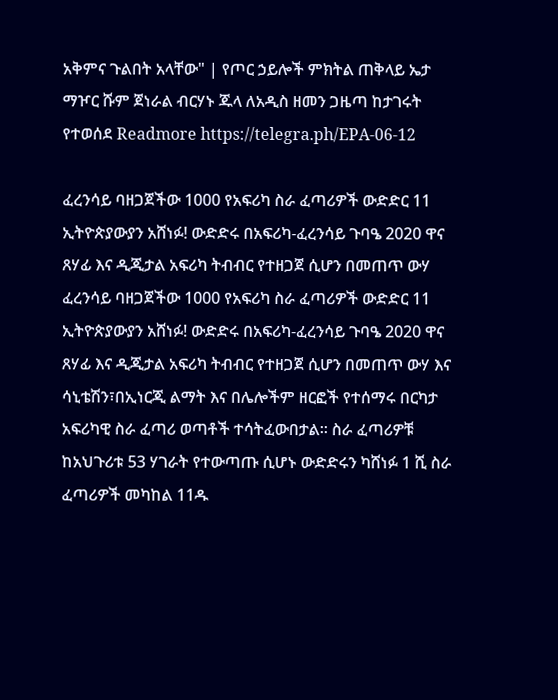አቅምና ጉልበት አላቸው" | የጦር ኃይሎች ምክትል ጠቅላይ ኤታ ማዦር ሹም ጀነራል ብርሃኑ ጁላ ለአዲስ ዘመን ጋዜጣ ከታገሩት የተወሰደ Readmore https://telegra.ph/EPA-06-12

ፈረንሳይ ባዘጋጀችው 1000 የአፍሪካ ስራ ፈጣሪዎች ውድድር 11 ኢትዮጵያውያን አሸነፉ! ውድድሩ በአፍሪካ-ፈረንሳይ ጉባዔ 2020 ዋና ጸሃፊ እና ዲጂታል አፍሪካ ትብብር የተዘጋጀ ሲሆን በመጠጥ ውሃ
ፈረንሳይ ባዘጋጀችው 1000 የአፍሪካ ስራ ፈጣሪዎች ውድድር 11 ኢትዮጵያውያን አሸነፉ! ውድድሩ በአፍሪካ-ፈረንሳይ ጉባዔ 2020 ዋና ጸሃፊ እና ዲጂታል አፍሪካ ትብብር የተዘጋጀ ሲሆን በመጠጥ ውሃ እና ሳኒቴሽን፣በኢነርጂ ልማት እና በሌሎችም ዘርፎች የተሰማሩ በርካታ አፍሪካዊ ስራ ፈጣሪ ወጣቶች ተሳትፈውበታል፡፡ ስራ ፈጣሪዎቹ ከአህጉሪቱ 53 ሃገራት የተውጣጡ ሲሆኑ ውድድሩን ካሸነፉ 1 ሺ ስራ ፈጣሪዎች መካከል 11ዱ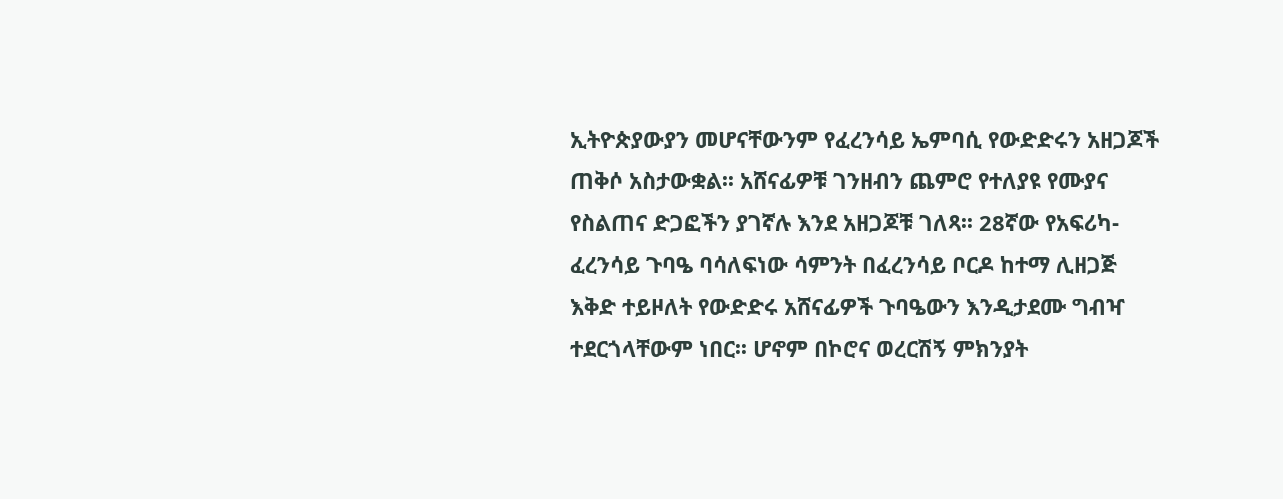ኢትዮጵያውያን መሆናቸውንም የፈረንሳይ ኤምባሲ የውድድሩን አዘጋጆች ጠቅሶ አስታውቋል፡፡ አሸናፊዎቹ ገንዘብን ጨምሮ የተለያዩ የሙያና የስልጠና ድጋፎችን ያገኛሉ እንደ አዘጋጆቹ ገለጻ፡፡ 28ኛው የአፍሪካ-ፈረንሳይ ጉባዔ ባሳለፍነው ሳምንት በፈረንሳይ ቦርዶ ከተማ ሊዘጋጅ እቅድ ተይዞለት የውድድሩ አሸናፊዎች ጉባዔውን እንዲታደሙ ግብዣ ተደርጎላቸውም ነበር፡፡ ሆኖም በኮሮና ወረርሽኝ ምክንያት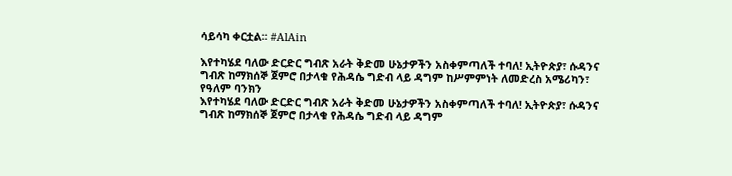ሳይሳካ ቀርቷል፡፡ #AlAin

እየተካሄደ ባለው ድርድር ግብጽ አራት ቅድመ ሁኔታዎችን አስቀምጣለች ተባለ! ኢትዮጵያ፣ ሱዳንና ግብጽ ከማክሰኞ ጀምሮ በታላቁ የሕዳሴ ግድብ ላይ ዳግም ከሥምምነት ለመድረስ አሜሪካን፣ የዓለም ባንክን
እየተካሄደ ባለው ድርድር ግብጽ አራት ቅድመ ሁኔታዎችን አስቀምጣለች ተባለ! ኢትዮጵያ፣ ሱዳንና ግብጽ ከማክሰኞ ጀምሮ በታላቁ የሕዳሴ ግድብ ላይ ዳግም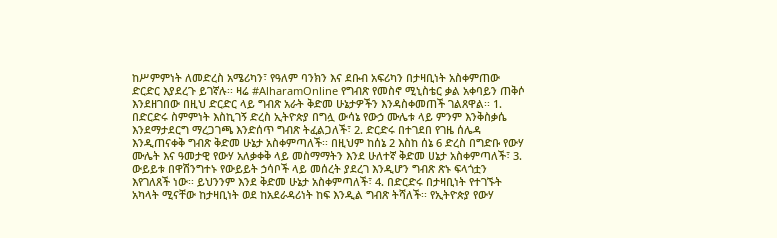ከሥምምነት ለመድረስ አሜሪካን፣ የዓለም ባንክን እና ደቡብ አፍሪካን በታዛቢነት አስቀምጠው ድርድር እያደረጉ ይገኛሉ፡፡ ዛሬ #AlharamOnline የግብጽ የመስኖ ሚኒስቴር ቃል አቀባይን ጠቅሶ እንደዘገበው በዚህ ድርድር ላይ ግብጽ አራት ቅድመ ሁኔታዎችን እንዳስቀመጠች ገልጸዋል፡፡ 1. በድርድሩ ስምምነት እስኪገኝ ድረስ ኢትዮጵያ በግሏ ውሳኔ የውኃ ሙሌቱ ላይ ምንም እንቅስቃሴ እንደማታደርግ ማረጋገጫ እንድሰጥ ግብጽ ትፈልጋለች፣ 2. ድርድሩ በተገደበ የገዜ ሰሌዳ እንዲጠናቀቅ ግብጽ ቅድመ ሁኔታ አስቀምጣለች፡፡ በዚህም ከሰኔ 2 እስከ ሰኔ 6 ድረስ በግድቡ የውሃ ሙሌት እና ዓመታዊ የውሃ አለቃቀቅ ላይ መስማማትን እንደ ሁለተኛ ቅድመ ሀኔታ አስቀምጣለች፣ 3. ውይይቱ በዋሽንግተኑ የውይይት ኃሳቦች ላይ መሰረት ያደረገ እንዲሆን ግብጽ ጽኑ ፍላጎቷን እየገለጸች ነው፡፡ ይህንንም እንደ ቅድመ ሁኔታ አስቀምጣለች፣ 4. በድርድሩ በታዛቢነት የተገኙት አካላት ሚናቸው ከታዛቢነት ወደ ከአደራዳሪነት ከፍ እንዲል ግብጽ ትሻለች፡፡ የኢትዮጵያ የውሃ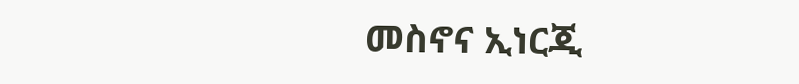መስኖና ኢነርጂ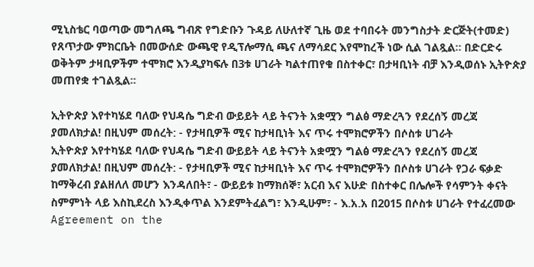ሚኒስቴር ባወጣው መግለጫ ግብጽ የግድቡን ጉዳይ ለሁለተኛ ጊዜ ወደ ተባበሩት መንግስታት ድርጅት(ተመድ) የጸጥታው ምክርቤት በመውሰድ ውጫዊ የዲፕሎማሲ ጫና ለማሳደር እየሞከረች ነው ሲል ገልጿል። በድርድሩ ወቅትም ታዛቢዎችም ተሞክሮ እንዲያካፍሉ በ3ቱ ሀገራት ካልተጠየቁ በስተቀር፣ በታዛቢነት ብቻ እንዲወሰኑ ኢትዮጵያ መጠየቋ ተገልጿል፡፡

ኢትዮጵያ እየተካሄደ ባለው የህዳሴ ግድብ ውይይት ላይ ትናንት አቋሟን ግልፅ ማድረጓን የደረሰኝ መረጃ ያመለክታል! በዚህም መሰረት: - የታዛቢዎች ሚና ከታዛቢነት እና ጥሩ ተሞክሮዎችን በሶስቱ ሀገራት
ኢትዮጵያ እየተካሄደ ባለው የህዳሴ ግድብ ውይይት ላይ ትናንት አቋሟን ግልፅ ማድረጓን የደረሰኝ መረጃ ያመለክታል! በዚህም መሰረት: - የታዛቢዎች ሚና ከታዛቢነት እና ጥሩ ተሞክሮዎችን በሶስቱ ሀገራት የጋራ ፍቃድ ከማቅረብ ያልዘለለ መሆን እንዳለበት፣ - ውይይቱ ከማክሰኞ፣ አርብ እና እሁድ በስተቀር በሌሎች የሳምንት ቀናት ስምምነት ላይ እስኪደረስ እንዲቀጥል እንደምትፈልግ፣ እንዲሁም፣ - እ.አ.አ በ2015 በሶስቱ ሀገራት የተፈረመው Agreement on the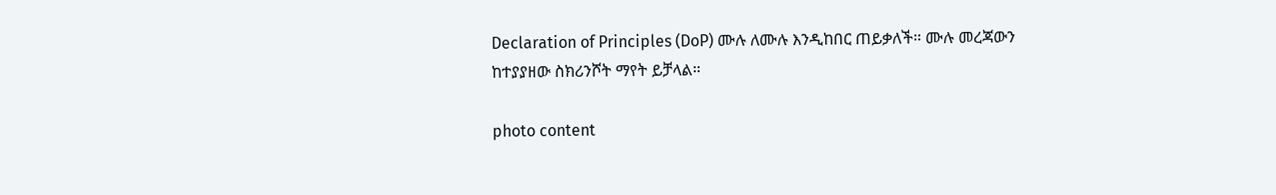Declaration of Principles (DoP) ሙሉ ለሙሉ እንዲከበር ጠይቃለች። ሙሉ መረጃውን ከተያያዘው ስክሪንሾት ማየት ይቻላል።

photo content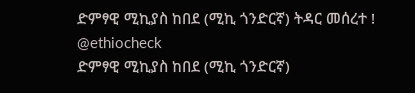ድምፃዊ ሚኪያስ ከበደ (ሚኪ ጎንድርኛ) ትዳር መሰረተ ! @ethiocheck
ድምፃዊ ሚኪያስ ከበደ (ሚኪ ጎንድርኛ)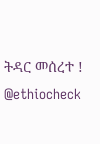ትዳር መሰረተ ! @ethiocheck